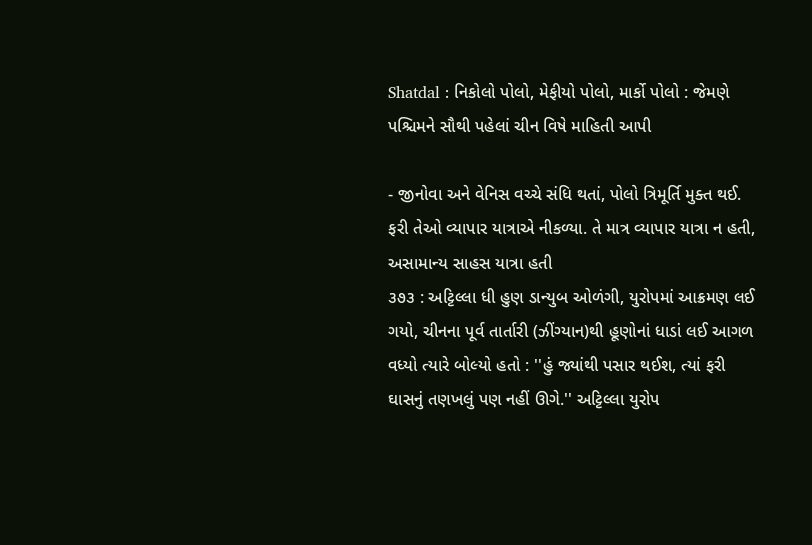Shatdal : નિકોલો પોલો, મેફીયો પોલો, માર્કો પોલો : જેમણે પશ્ચિમને સૌથી પહેલાં ચીન વિષે માહિતી આપી

- જીનોવા અને વેનિસ વચ્ચે સંધિ થતાં, પોલો ત્રિમૂર્તિ મુક્ત થઈ. ફરી તેઓ વ્યાપાર યાત્રાએ નીકળ્યા. તે માત્ર વ્યાપાર યાત્રા ન હતી, અસામાન્ય સાહસ યાત્રા હતી
૩૭૩ : અટ્ટિલ્લા ધી હુણ ડાન્યુબ ઓળંગી, યુરોપમાં આક્રમણ લઈ ગયો, ચીનના પૂર્વ તાર્તારી (ઝીંગ્યાન)થી હૂણોનાં ધાડાં લઈ આગળ વધ્યો ત્યારે બોલ્યો હતો : ''હું જ્યાંથી પસાર થઈશ, ત્યાં ફરી ઘાસનું તણખલું પણ નહીં ઊગે.'' અટ્ટિલ્લા યુરોપ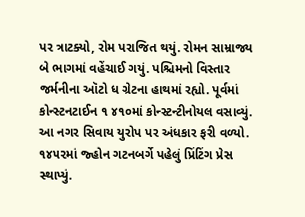પર ત્રાટક્યો, રોમ પરાજિત થયું. રોમન સામ્રાજ્ય બે ભાગમાં વહેંચાઈ ગયું. પશ્ચિમનો વિસ્તાર જર્મનીના ઑટો ધ ગ્રેટના હાથમાં રહ્યો. પૂર્વમાં કોન્સ્ટનટાઈન ૧ ૪૧૦માં કોન્સ્ટન્ટીનોયલ વસાવ્યું. આ નગર સિવાય યુરોપ પર અંધકાર ફરી વળ્યો. ૧૪૫૨માં જ્હોન ગટનબર્ગે પહેલું પ્રિંટિંગ પ્રેસ સ્થાપ્યું.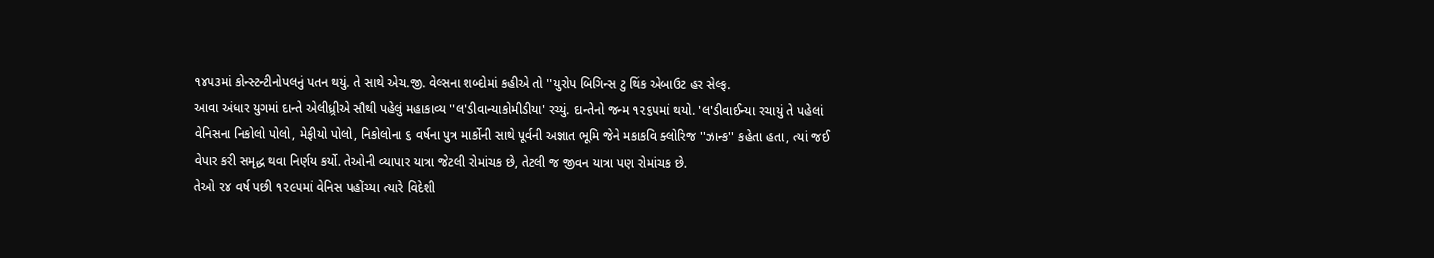૧૪૫૩માં કોન્સ્ટન્ટીનોપલનું પતન થયું. તે સાથે એચ.જી. વેલ્સના શબ્દોમાં કહીએ તો ''યુરોપ બિગિન્સ ટુ થિંક એબાઉટ હર સેલ્ફ.
આવા અંધાર યુગમાં દાન્તે એલીધ્ર્રીએ સૌથી પહેલું મહાકાવ્ય ''લ'ડીવાન્યાકોમીડીયા' રચ્યું. દાન્તેનો જન્મ ૧૨૬૫માં થયો. 'લ'ડીવાઈન્યા રચાયું તે પહેલાં વેનિસના નિકોલો પોલો, મેફીયો પોલો, નિકોલોના ૬ વર્ષના પુત્ર માર્કોની સાથે પૂર્વની અજ્ઞાત ભૂમિ જેને મકાકવિ ક્લોરિજ ''ઝાન્ક'' કહેતા હતા, ત્યાં જઈ વેપાર કરી સમૃદ્ધ થવા નિર્ણય કર્યો. તેઓની વ્યાપાર યાત્રા જેટલી રોમાંચક છે, તેટલી જ જીવન યાત્રા પણ રોમાંચક છે.
તેઓ ૨૪ વર્ષ પછી ૧૨૯૫માં વેનિસ પહોંચ્યા ત્યારે વિદેશી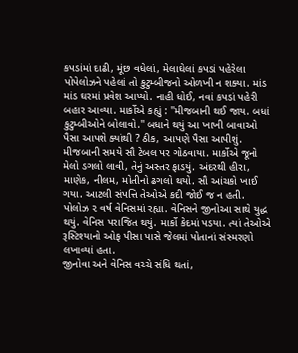કપડાંમાં દાઢી, મૂંછ વધેલાં, મેલાઘેલાં કપડાં પહેરેલા પોપેલોઝને પહેલાં તો કુટુમ્બીજનો ઓળખી ન શક્યા. માંડ માંડ ઘરમાં પ્રવેશ આપ્યો. નાહી ધોઈ, નવાં કપડાં પહેરી બહાર આવ્યા. માર્કોએ કહ્યું : ''મીજબાની થઈ જાય. બધાં કુટુમ્બીઓને બોલાવો.'' બધાને થયું આ ખાખી બાવાઓ પૈસા આપશે ક્યાંથી ? ઠીક, આપણે પૈસા આપીશું. મીજબાની સમયે સૌ ટેબલ પર ગોઠવાયા. માર્કોએ જૂનો મેલો ડગલો લાવી, તેનું અસ્તર ફાડયું. અંદરથી હીરા, માણેક, નીલમ, મોતીનો ઢગલો થયો. સૌ આંચકો ખાઈ ગયા. આટલી સંપત્તિ તેઓએ કદી જોઈ જ ન હતી.
પોલોઝ ૨ વર્ષ વેનિસમાં રહ્યા. વેનિસને જીનોઆ સાથે યુદ્ધ થયું. વેનિસ પરાજિત થયું. માર્કો કેદમાં પડયા. ત્યાં તેઓએ રૂસ્ટિશ્યાનો ઓફ પીસા પાસે જેલમાં પોતાનાં સંસ્મરણો લખાવ્યાં હતા.
જીનોવા અને વેનિસ વચ્ચે સંધિ થતાં,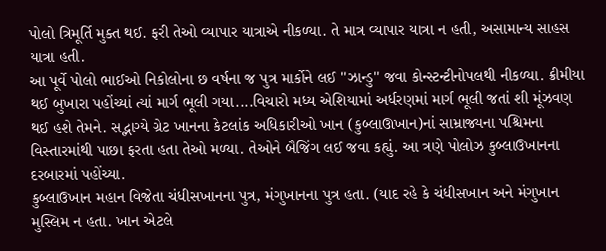પોલો ત્રિમૂર્તિ મુક્ત થઈ. ફરી તેઓ વ્યાપાર યાત્રાએ નીકળ્યા. તે માત્ર વ્યાપાર યાત્રા ન હતી, અસામાન્ય સાહસ યાત્રા હતી.
આ પૂર્વે પોલો ભાઈઓ નિકોલોના છ વર્ષના જ પુત્ર માર્કોને લઈ ''ઝાન્ડુ'' જવા કોન્સ્ટન્ટીનોપલથી નીકળ્યા. ક્રીમીયા થઈ બુખારા પહોંચ્યાં ત્યાં માર્ગ ભૂલી ગયા....વિચારો મધ્ય એશિયામાં અર્ધરણમાં માર્ગ ભૂલી જતાં શી મૂંઝવણ થઈ હશે તેમને. સદ્ભાગ્યે ગ્રેટ ખાનના કેટલાંક અધિકારીઓ ખાન (કુબ્લાઊખાન)નાં સામ્રાજ્યના પશ્ચિમના વિસ્તારમાંથી પાછા ફરતા હતા તેઓ મળ્યા. તેઓને બૈજિંગ લઈ જવા કહ્યું. આ ત્રણે પોલોઝ કુબ્લાઉખાનના દરબારમાં પહોંચ્યા.
કુબ્લાઉખાન મહાન વિજેતા ચંધીસખાનના પુત્ર, મંગુખાનના પુત્ર હતા. (યાદ રહે કે ચંધીસખાન અને મંગુખાન મુસ્લિમ ન હતા. ખાન એટલે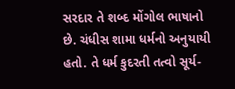સરદાર તે શબ્દ મોંગોલ ભાષાનો છે. ચંધીસ શામા ધર્મનો અનુયાયી હતો. તે ધર્મ કુદરતી તત્વો સૂર્ય-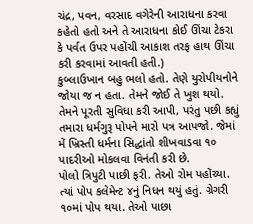ચંદ્ર, પવન, વરસાદ વગેરેની આરાધના કરવા કહેતો હતો અને તે આરાધના કોઈ ઊંચા ટેકરા કે પર્વત ઉપર પહોંચી આકાશ તરફ હાથ ઊંચા કરી કરવામાં આવતી હતી.)
કુબ્લાઉખાન બહુ ભલો હતો. તેણે યુરોપીયનોને જોયા જ ન હતા. તેમને જોઈ તે ખુશ થયો. તેમને પૂરતી સુવિધા કરી આપી, પરંતુ પછી કહ્યું તમારા ધર્મગુરૂ પોપને મારો પત્ર આપજો. જેમાં મેં ખ્રિસ્તી ધર્મના સિદ્ધાંતો શીખવાડવા ૧૦ પાદરીઓ મોકલવા વિનંતી કરી છે.
પોલો ત્રિપુટી પાછી ફરી. તેઓ રોમ પહોંચ્યા. ત્યાં પોપ કલેમેન્ટ ૪નું નિધન થયું હતું. ગ્રેગરી ૧૦માં પોપ થયા. તેઓ પાછા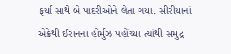ફર્યા સાથે બે પાદરીઓને લેતા ગયા. સીરીયાનાં એક્રેથી ઈરાનના હોર્મુઝ પહોંચ્યા ત્યાંથી સમુદ્ર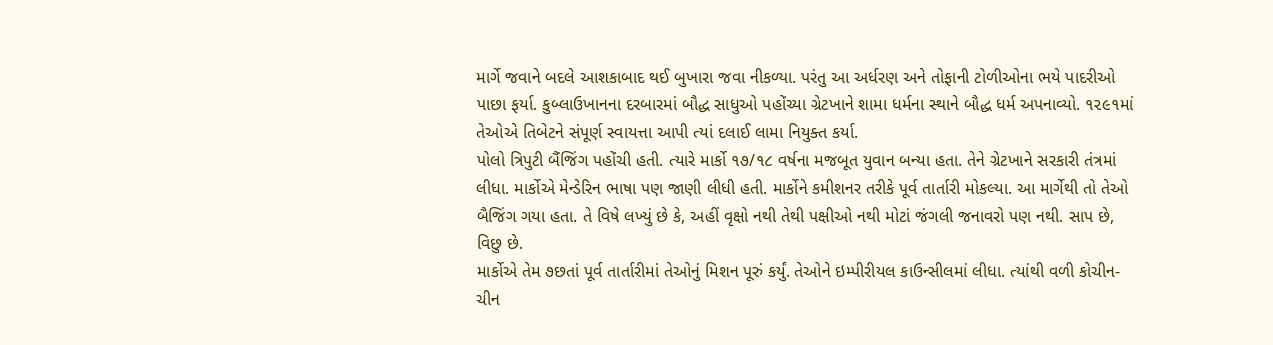માર્ગે જવાને બદલે આશકાબાદ થઈ બુખારા જવા નીકળ્યા. પરંતુ આ અર્ધરણ અને તોફાની ટોળીઓના ભયે પાદરીઓ પાછા ફર્યા. કુબ્લાઉખાનના દરબારમાં બૌદ્ધ સાધુઓ પહોંચ્યા ગ્રેટખાને શામા ધર્મના સ્થાને બૌદ્ધ ધર્મ અપનાવ્યો. ૧૨૯૧માં તેઓએ તિબેટને સંપૂર્ણ સ્વાયત્તા આપી ત્યાં દલાઈ લામા નિયુક્ત કર્યા.
પોલો ત્રિપુટી બૈંજિંગ પહોંચી હતી. ત્યારે માર્કો ૧૭/૧૮ વર્ષના મજબૂત યુવાન બન્યા હતા. તેને ગ્રેટખાને સરકારી તંત્રમાં લીધા. માર્કોએ મેન્ડેરિન ભાષા પણ જાણી લીધી હતી. માર્કોને કમીશનર તરીકે પૂર્વ તાર્તારી મોકલ્યા. આ માર્ગેથી તો તેઓ બૈજિંગ ગયા હતા. તે વિષે લખ્યું છે કે, અહીં વૃક્ષો નથી તેથી પક્ષીઓ નથી મોટાં જંગલી જનાવરો પણ નથી. સાપ છે, વિછુ છે.
માર્કોએ તેમ ૭છતાં પૂર્વ તાર્તારીમાં તેઓનું મિશન પૂરું કર્યું. તેઓને ઇમ્પીરીયલ કાઉન્સીલમાં લીધા. ત્યાંથી વળી કોચીન-ચીન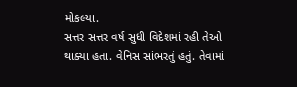મોકલ્યા.
સત્તર સત્તર વર્ષ સુધી વિદેશમાં રહી તેઓ થાક્યા હતા. વેનિસ સાંભરતું હતું. તેવામાં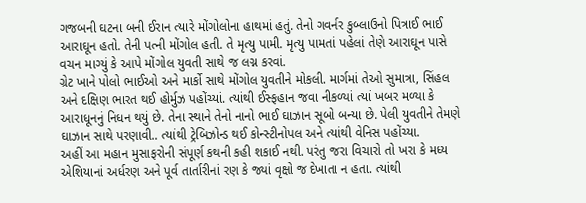ગજબની ઘટના બની ઈરાન ત્યારે મોંગોલોના હાથમાં હતું. તેનો ગવર્નર કુબ્લાઉનો પિત્રાઈ ભાઈ આરાઘૂન હતો. તેની પત્ની મોંગોલ હતી. તે મૃત્યુ પામી. મૃત્યુ પામતાં પહેલાં તેણે આરાઘૂન પાસે વચન માગ્યું કે આપે મોંગોલ યુવતી સાથે જ લગ્ન કરવાં.
ગ્રેટ ખાને પોલો ભાઈઓ અને માર્કો સાથે મોંગોલ યુવતીને મોકલી. માર્ગમાં તેઓ સુમાત્રા, સિંહલ અને દક્ષિણ ભારત થઈ હોર્મુઝ પહોંચ્યાં. ત્યાંથી ઈસ્ફહાન જવા નીકળ્યાં ત્યાં ખબર મળ્યા કે આરાધૂનનું નિધન થયું છે. તેના સ્થાને તેનો નાનો ભાઈ ઘાઝાન સૂબો બન્યા છે. પેલી યુવતીને તેમણે ઘાઝાન સાથે પરણાવી.. ત્યાંથી ટ્રેબિઝોન્ડ થઈ કોન્સ્ટીનોપલ અને ત્યાંથી વેનિસ પહોંચ્યા.
અહીં આ મહાન મુસાફરોની સંપૂર્ણ કથની કહી શકાઈ નથી. પરંતુ જરા વિચારો તો ખરા કે મધ્ય એશિયાનાં અર્ધરણ અને પૂર્વ તાર્તારીનાં રણ કે જ્યાં વૃક્ષો જ દેખાતા ન હતા. ત્યાંથી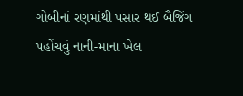ગોબીનાં રણમાંથી પસાર થઈ બૈજિંગ પહોંચવું નાની-માના ખેલ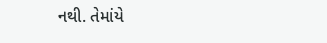નથી. તેમાંયે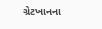ગ્રેટખાનના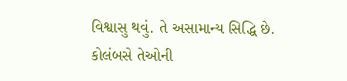વિશ્વાસુ થવું. તે અસામાન્ય સિદ્ધિ છે. કોલંબસે તેઓની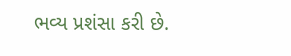ભવ્ય પ્રશંસા કરી છે.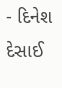- દિનેશ દેસાઈ